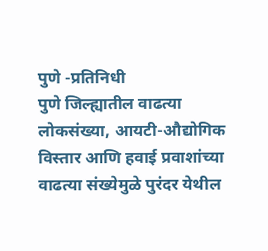पुणे -प्रतिनिधी
पुणे जिल्ह्यातील वाढत्या लोकसंख्या, आयटी-औद्योगिक विस्तार आणि हवाई प्रवाशांच्या वाढत्या संख्येमुळे पुरंदर येथील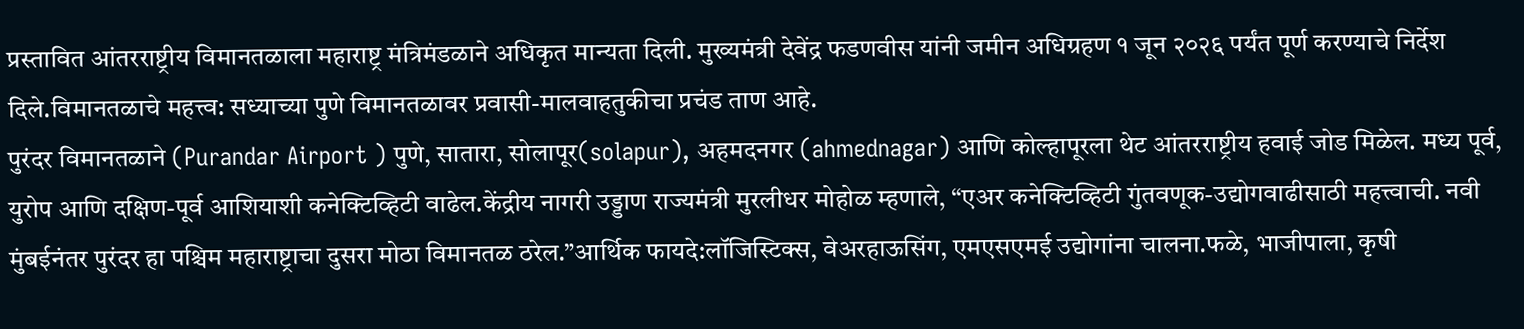प्रस्तावित आंतरराष्ट्रीय विमानतळाला महाराष्ट्र मंत्रिमंडळाने अधिकृत मान्यता दिली. मुख्यमंत्री देवेंद्र फडणवीस यांनी जमीन अधिग्रहण १ जून २०२६ पर्यंत पूर्ण करण्याचे निर्देश दिले.विमानतळाचे महत्त्व: सध्याच्या पुणे विमानतळावर प्रवासी-मालवाहतुकीचा प्रचंड ताण आहे.
पुरंदर विमानतळाने (Purandar Airport ) पुणे, सातारा, सोलापूर(solapur), अहमदनगर (ahmednagar) आणि कोल्हापूरला थेट आंतरराष्ट्रीय हवाई जोड मिळेल. मध्य पूर्व, युरोप आणि दक्षिण-पूर्व आशियाशी कनेक्टिव्हिटी वाढेल.केंद्रीय नागरी उड्डाण राज्यमंत्री मुरलीधर मोहोळ म्हणाले, “एअर कनेक्टिव्हिटी गुंतवणूक-उद्योगवाढीसाठी महत्त्वाची. नवी मुंबईनंतर पुरंदर हा पश्चिम महाराष्ट्राचा दुसरा मोठा विमानतळ ठरेल.”आर्थिक फायदे:लॉजिस्टिक्स, वेअरहाऊसिंग, एमएसएमई उद्योगांना चालना.फळे, भाजीपाला, कृषी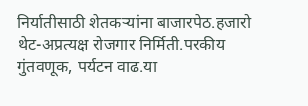निर्यातीसाठी शेतकऱ्यांना बाजारपेठ.हजारो थेट-अप्रत्यक्ष रोजगार निर्मिती.परकीय गुंतवणूक, पर्यटन वाढ.या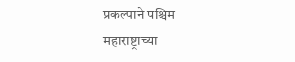प्रकल्पाने पश्चिम महाराष्ट्राच्या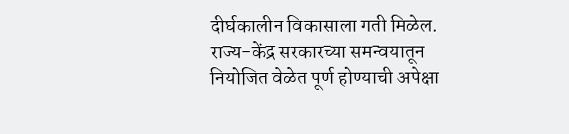दीर्घकालीन विकासाला गती मिळेल. राज्य-केंद्र सरकारच्या समन्वयातून नियोजित वेळेत पूर्ण होण्याची अपेक्षा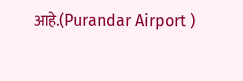आहे.(Purandar Airport )